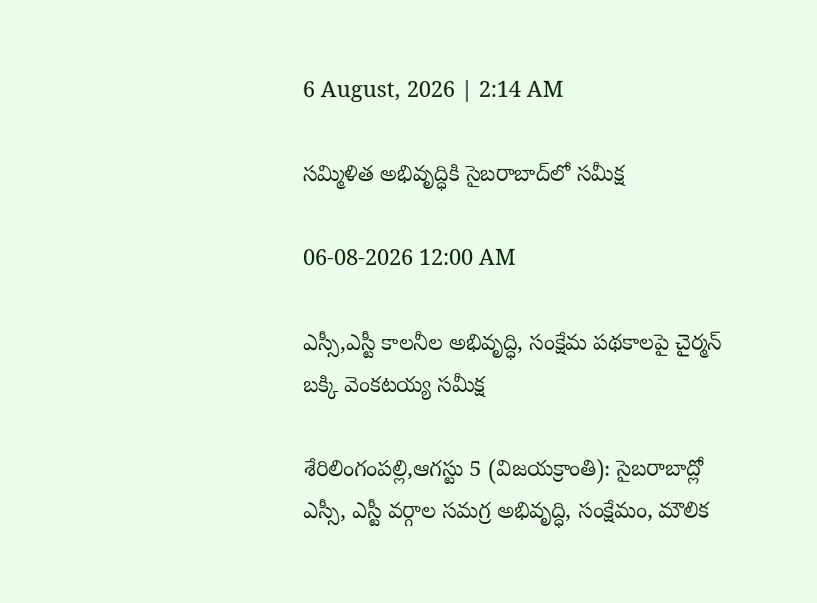6 August, 2026 | 2:14 AM

సమ్మిళిత అభివృద్ధికి సైబరాబాద్‌లో సమీక్ష

06-08-2026 12:00 AM

ఎస్సీ,ఎస్టీ కాలనీల అభివృద్ధి, సంక్షేమ పథకాలపై చైర్మన్ బక్కి వెంకటయ్య సమీక్ష

శేరిలింగంపల్లి,ఆగస్టు 5 (విజయక్రాంతి): సైబరాబాద్లో ఎస్సీ, ఎస్టీ వర్గాల సమగ్ర అభివృద్ధి, సంక్షేమం, మౌలిక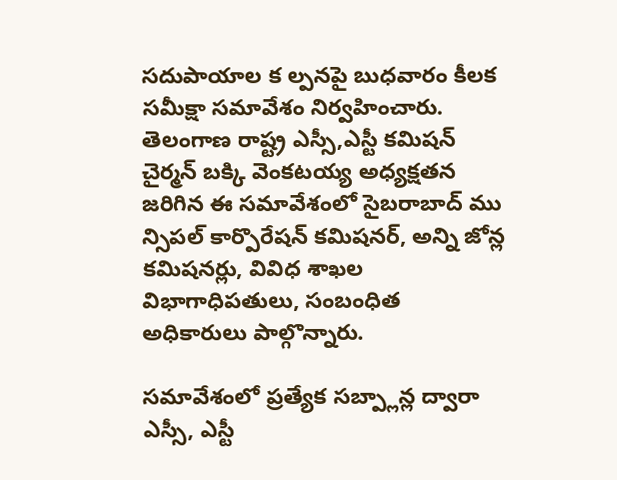సదుపాయాల క ల్పనపై బుధవారం కీలక సమీక్షా సమావేశం నిర్వహించారు. తెలంగాణ రాష్ట్ర ఎస్సీ,ఎస్టీ కమిషన్ చైర్మన్ బక్కి వెంకటయ్య అధ్యక్షతన జరిగిన ఈ సమావేశంలో సైబరాబాద్ ము న్సిపల్ కార్పొరేషన్ కమిషనర్, అన్ని జోన్ల కమిషనర్లు, వివిధ శాఖల విభాగాధిపతులు, సంబంధిత అధికారులు పాల్గొన్నారు.

సమావేశంలో ప్రత్యేక సబ్ప్లాన్ల ద్వారా ఎస్సీ, ఎస్టీ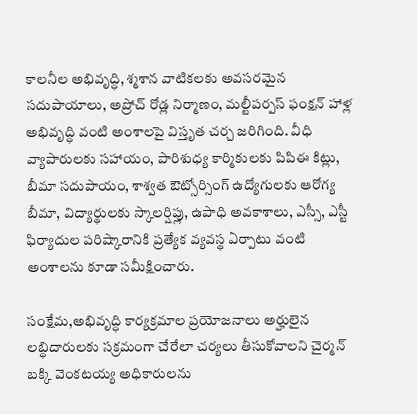కాలనీల అభివృద్ధి, శ్మశాన వాటికలకు అవసరమైన సదుపాయాలు, అప్రోచ్ రోడ్ల నిర్మాణం, మల్టీపర్పస్ ఫంక్షన్ హాళ్ల అభివృద్ధి వంటి అంశాలపై విస్తృత చర్చ జరిగింది. వీధి వ్యాపారులకు సహాయం, పారిశుధ్య కార్మికులకు పిపిఈ కిట్లు, బీమా సదుపాయం, శాశ్వత ఔట్సోర్సింగ్ ఉద్యోగులకు ఆరోగ్య బీమా, విద్యార్థులకు స్కాలర్షిప్లు, ఉపాధి అవకాశాలు, ఎస్సీ, ఎస్టీ ఫిర్యాదుల పరిష్కారానికి ప్రత్యేక వ్యవస్థ ఏర్పాటు వంటి అంశాలను కూడా సమీక్షించారు.

సంక్షేమ,అభివృద్ధి కార్యక్రమాల ప్రయోజనాలు అర్హులైన లబ్ధిదారులకు సక్రమంగా చేరేలా చర్యలు తీసుకోవాలని చైర్మన్ బక్కి వెంకటయ్య అధికారులను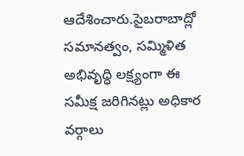ఆదేశించారు.సైబరాబాద్లో సమానత్వం, సమ్మిళిత అభివృద్ధి లక్ష్యంగా ఈ సమీక్ష జరిగినట్లు అధికార వర్గాలు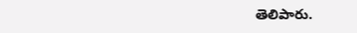తెలిపారు.